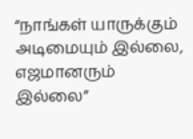“நாங்கள் யாருக்கும் அடிமையும் இல்லை, எஜமானரும் இல்லை”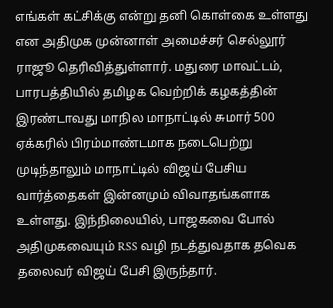எங்கள் கட்சிக்கு என்று தனி கொள்கை உள்ளது என அதிமுக முன்னாள் அமைச்சர் செல்லூர் ராஜூ தெரிவித்துள்ளார். மதுரை மாவட்டம், பாரபத்தியில் தமிழக வெற்றிக் கழகத்தின் இரண்டாவது மாநில மாநாட்டில் சுமார் 500 ஏக்கரில் பிரம்மாண்டமாக நடைபெற்று முடிந்தாலும் மாநாட்டில் விஜய் பேசிய வார்த்தைகள் இன்னமும் விவாதங்களாக உள்ளது. இந்நிலையில், பாஜகவை போல் அதிமுகவையும் RSS வழி நடத்துவதாக தவெக தலைவர் விஜய் பேசி இருந்தார்.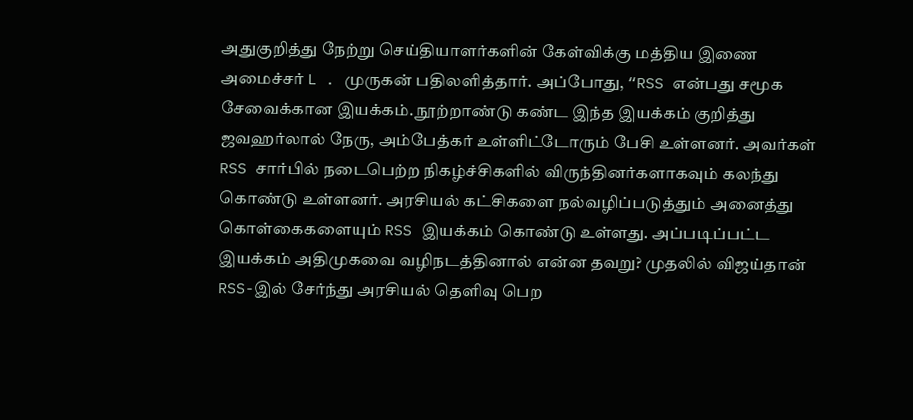அதுகுறித்து நேற்று செய்தியாளர்களின் கேள்விக்கு மத்திய இணை அமைச்சர் L . முருகன் பதிலளித்தார். அப்போது, “RSS என்பது சமூக சேவைக்கான இயக்கம். நூற்றாண்டு கண்ட இந்த இயக்கம் குறித்து ஜவஹர்லால் நேரு, அம்பேத்கர் உள்ளிட்டோரும் பேசி உள்ளனர். அவர்கள் RSS சார்பில் நடைபெற்ற நிகழ்ச்சிகளில் விருந்தினர்களாகவும் கலந்து கொண்டு உள்ளனர். அரசியல் கட்சிகளை நல்வழிப்படுத்தும் அனைத்து கொள்கைகளையும் RSS இயக்கம் கொண்டு உள்ளது. அப்படிப்பட்ட இயக்கம் அதிமுகவை வழிநடத்தினால் என்ன தவறு? முதலில் விஜய்தான் RSS-இல் சேர்ந்து அரசியல் தெளிவு பெற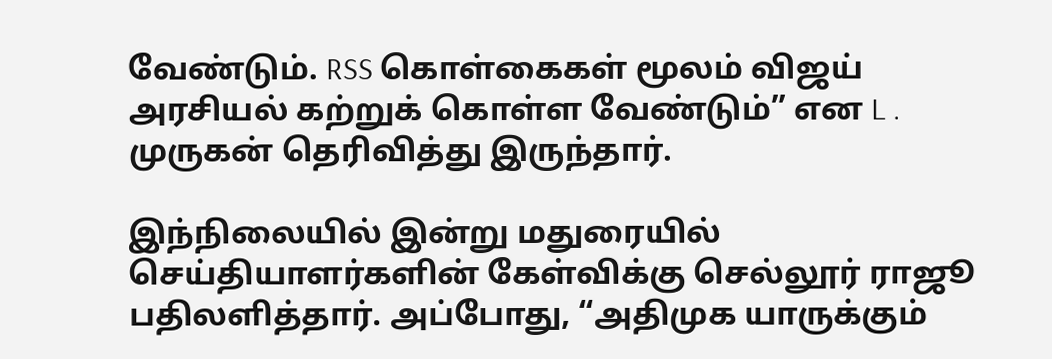வேண்டும். RSS கொள்கைகள் மூலம் விஜய் அரசியல் கற்றுக் கொள்ள வேண்டும்” என L . முருகன் தெரிவித்து இருந்தார்.

இந்நிலையில் இன்று மதுரையில் செய்தியாளர்களின் கேள்விக்கு செல்லூர் ராஜூ பதிலளித்தார். அப்போது, “அதிமுக யாருக்கும்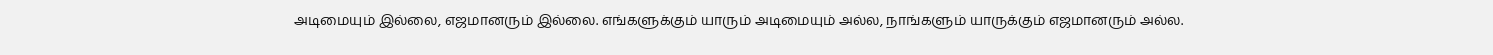அடிமையும் இல்லை, எஜமானரும் இல்லை. எங்களுக்கும் யாரும் அடிமையும் அல்ல, நாங்களும் யாருக்கும் எஜமானரும் அல்ல.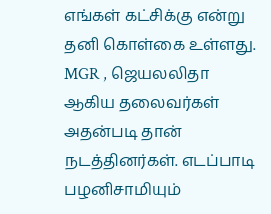எங்கள் கட்சிக்கு என்று தனி கொள்கை உள்ளது. MGR , ஜெயலலிதா ஆகிய தலைவர்கள் அதன்படி தான் நடத்தினர்கள். எடப்பாடி பழனிசாமியும்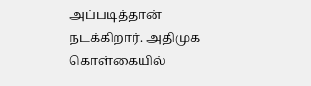அப்படித்தான் நடக்கிறார். அதிமுக கொள்கையில்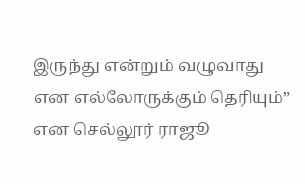இருந்து என்றும் வழுவாது என எல்லோருக்கும் தெரியும்” என செல்லூர் ராஜூ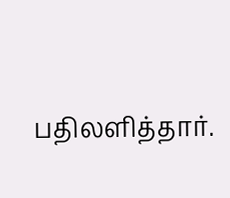பதிலளித்தார்.